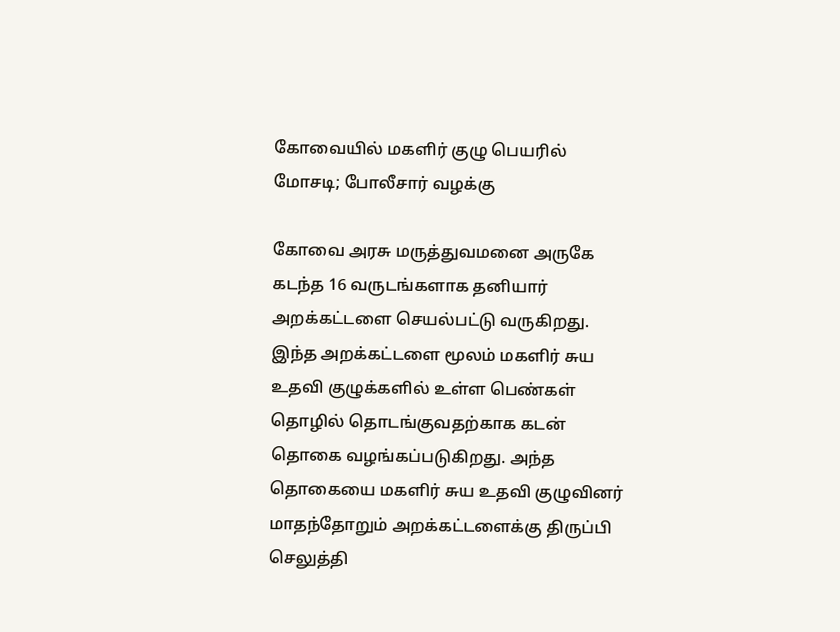கோவையில் மகளிர் குழு பெயரில் மோசடி; போலீசார் வழக்கு

கோவை அரசு மருத்துவமனை அருகே கடந்த 16 வருடங்களாக தனியார் அறக்கட்டளை செயல்பட்டு வருகிறது. இந்த அறக்கட்டளை மூலம் மகளிர் சுய உதவி குழுக்களில் உள்ள பெண்கள் தொழில் தொடங்குவதற்காக கடன் தொகை வழங்கப்படுகிறது. அந்த தொகையை மகளிர் சுய உதவி குழுவினர் மாதந்தோறும் அறக்கட்டளைக்கு திருப்பி செலுத்தி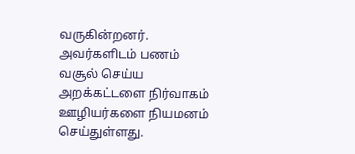வருகின்றனர். அவர்களிடம் பணம் வசூல் செய்ய அறக்கட்டளை நிர்வாகம் ஊழியர்களை நியமனம் செய்துள்ளது.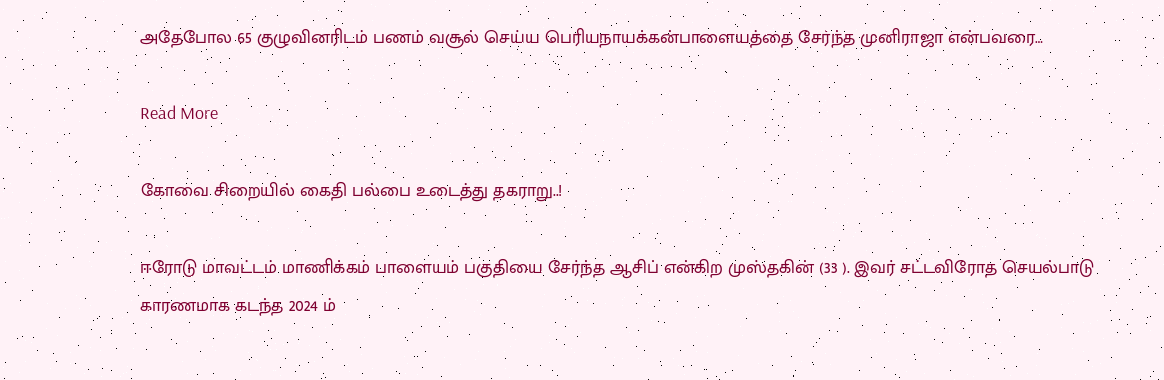அதேபோல 65 குழுவினரிடம் பணம் வசூல் செய்ய பெரியநாயக்கன்பாளையத்தை சேர்ந்த முனிராஜா என்பவரை…

Read More

கோவை சிறையில் கைதி பல்பை உடைத்து தகராறு..!

ஈரோடு மாவட்டம் மாணிக்கம் பாளையம் பகுதியை சேர்ந்த ஆசிப் என்கிற முஸ்தகின் (33 ). இவர் சட்டவிரோத செயல்பாடு காரணமாக கடந்த 2024 ம்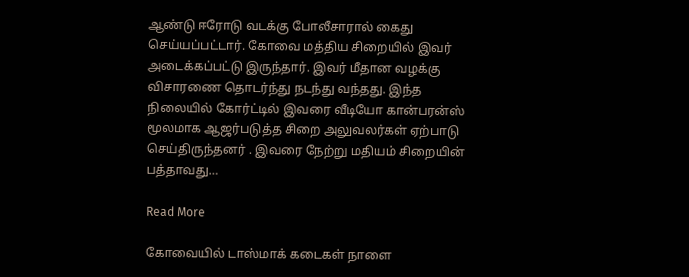ஆண்டு ஈரோடு வடக்கு போலீசாரால் கைது செய்யப்பட்டார். கோவை மத்திய சிறையில் இவர் அடைக்கப்பட்டு இருந்தார். இவர் மீதான வழக்கு விசாரணை தொடர்ந்து நடந்து வந்தது. இந்த நிலையில் கோர்ட்டில் இவரை வீடியோ கான்பரன்ஸ் மூலமாக ஆஜர்படுத்த சிறை அலுவலர்கள் ஏற்பாடு செய்திருந்தனர் . இவரை நேற்று மதியம் சிறையின் பத்தாவது…

Read More

கோவையில் டாஸ்மாக் கடைகள் நாளை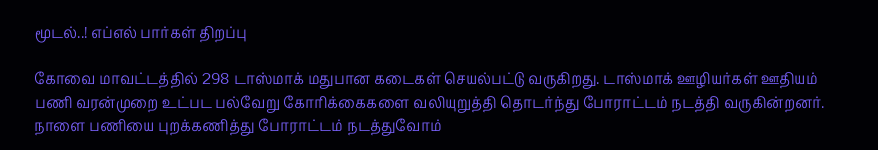மூடல்..! எப்எல் பார்கள் திறப்பு

கோவை மாவட்டத்தில் 298 டாஸ்மாக் மதுபான கடைகள் செயல்பட்டு வருகிறது. டாஸ்மாக் ஊழியர்கள் ஊதியம் பணி வரன்முறை உட்பட பல்வேறு கோரிக்கைகளை வலியுறுத்தி தொடர்ந்து போராட்டம் நடத்தி வருகின்றனர். நாளை பணியை புறக்கணித்து போராட்டம் நடத்துவோம்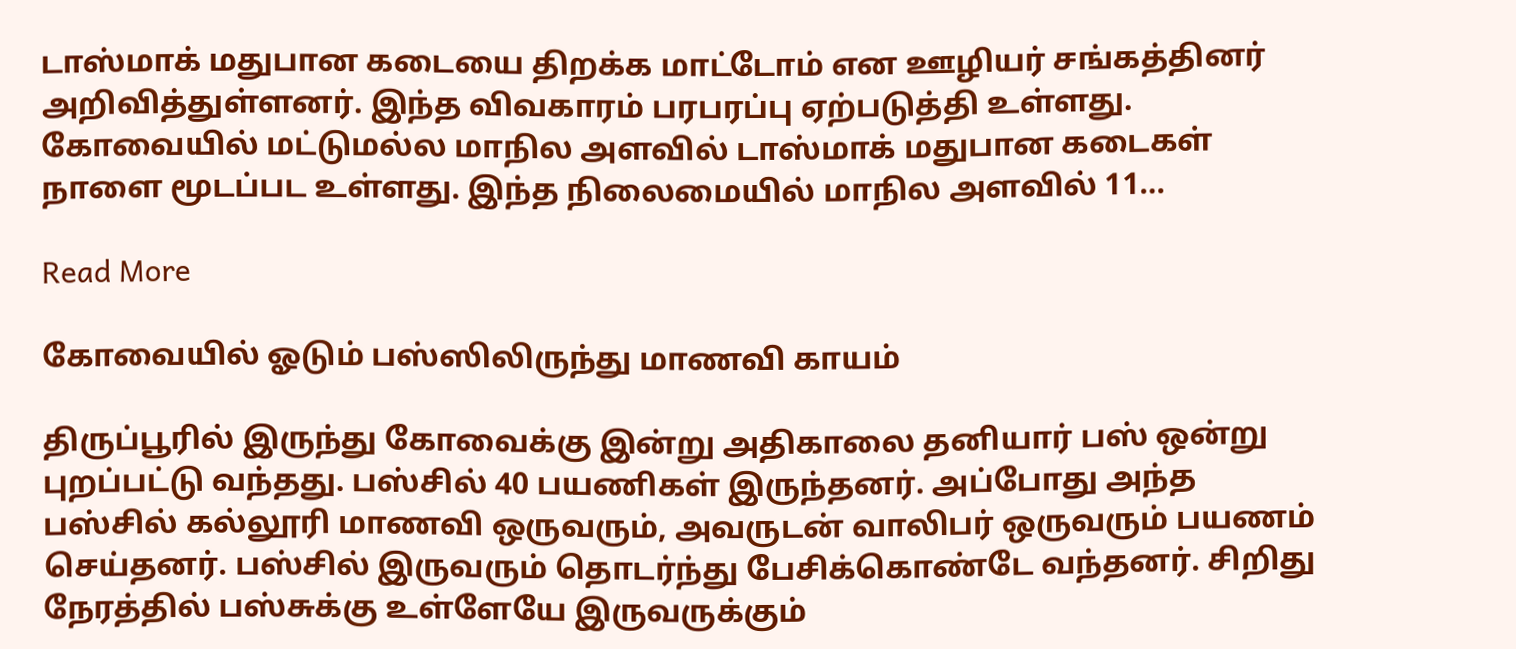டாஸ்மாக் மதுபான கடையை திறக்க மாட்டோம் என ஊழியர் சங்கத்தினர் அறிவித்துள்ளனர். இந்த விவகாரம் பரபரப்பு ஏற்படுத்தி உள்ளது. கோவையில் மட்டுமல்ல மாநில அளவில் டாஸ்மாக் மதுபான கடைகள் நாளை மூடப்பட உள்ளது. இந்த நிலைமையில் மாநில அளவில் 11…

Read More

கோவையில் ஓடும் பஸ்ஸிலிருந்து மாணவி காயம்

திருப்பூரில் இருந்து கோவைக்கு இன்று அதிகாலை தனியார் பஸ் ஒன்று புறப்பட்டு வந்தது. பஸ்சில் 40 பயணிகள் இருந்தனர். அப்போது அந்த பஸ்சில் கல்லூரி மாணவி ஒருவரும், அவருடன் வாலிபர் ஒருவரும் பயணம் செய்தனர். பஸ்சில் இருவரும் தொடர்ந்து பேசிக்கொண்டே வந்தனர். சிறிது நேரத்தில் பஸ்சுக்கு உள்ளேயே இருவருக்கும்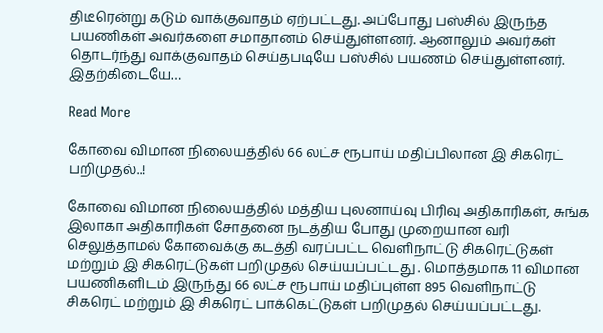திடீரென்று கடும் வாக்குவாதம் ஏற்பட்டது. அப்போது பஸ்சில் இருந்த பயணிகள் அவர்களை சமாதானம் செய்துள்ளனர். ஆனாலும் அவர்கள் தொடர்ந்து வாக்குவாதம் செய்தபடியே பஸ்சில் பயணம் செய்துள்ளனர். இதற்கிடையே…

Read More

கோவை விமான நிலையத்தில் 66 லட்ச ரூபாய் மதிப்பிலான இ சிகரெட் பறிமுதல்..!

கோவை விமான நிலையத்தில் மத்திய புலனாய்வு பிரிவு அதிகாரிகள், சுங்க இலாகா அதிகாரிகள் சோதனை நடத்திய போது முறையான வரி செலுத்தாமல் கோவைக்கு கடத்தி வரப்பட்ட வெளிநாட்டு சிகரெட்டுகள் மற்றும் இ சிகரெட்டுகள் பறிமுதல் செய்யப்பட்டது . மொத்தமாக 11 விமான பயணிகளிடம் இருந்து 66 லட்ச ரூபாய் மதிப்புள்ள 895 வெளிநாட்டு சிகரெட் மற்றும் இ சிகரெட் பாக்கெட்டுகள் பறிமுதல் செய்யப்பட்டது.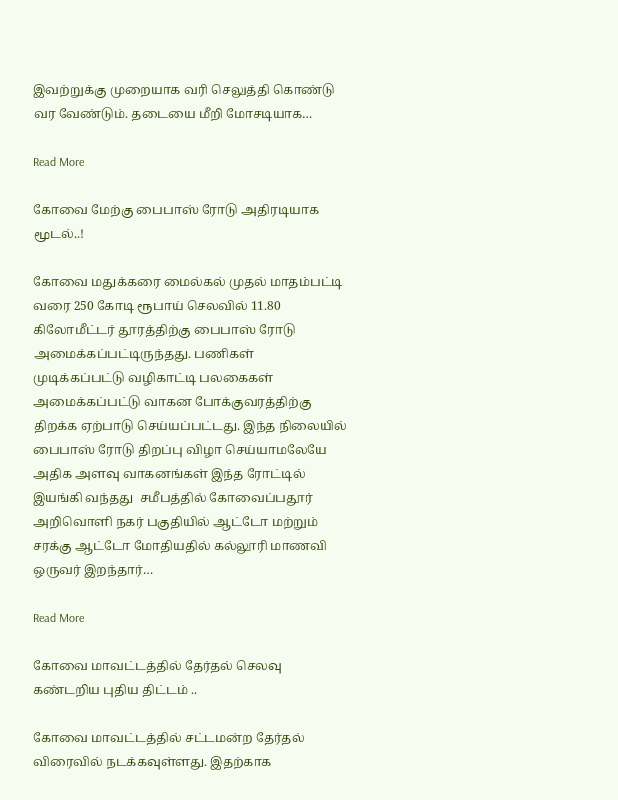இவற்றுக்கு முறையாக வரி செலுத்தி கொண்டு வர வேண்டும். தடையை மீறி மோசடியாக…

Read More

கோவை மேற்கு பைபாஸ் ரோடு அதிரடியாக மூடல்..!

கோவை மதுக்கரை மைல்கல் முதல் மாதம்பட்டி வரை 250 கோடி ரூபாய் செலவில் 11.80 கிலோமீட்டர் தூரத்திற்கு பைபாஸ் ரோடு அமைக்கப்பட்டிருந்தது. பணிகள் முடிக்கப்பட்டு வழிகாட்டி பலகைகள் அமைக்கப்பட்டு வாகன போக்குவரத்திற்கு திறக்க ஏற்பாடு செய்யப்பட்டது. இந்த நிலையில் பைபாஸ் ரோடு திறப்பு விழா செய்யாமலேயே அதிக அளவு வாகனங்கள் இந்த ரோட்டில் இயங்கி வந்தது ‌ சமீபத்தில் கோவைப்பதூர் அறிவொளி நகர் பகுதியில் ஆட்டோ மற்றும் சரக்கு ஆட்டோ மோதியதில் கல்லூரி மாணவி ஒருவர் இறந்தார்…

Read More

கோவை மாவட்டத்தில் தேர்தல் செலவு கண்டறிய புதிய திட்டம் ..

கோவை மாவட்டத்தில் சட்டமன்ற தேர்தல் விரைவில் நடக்கவுள்ளது. இதற்காக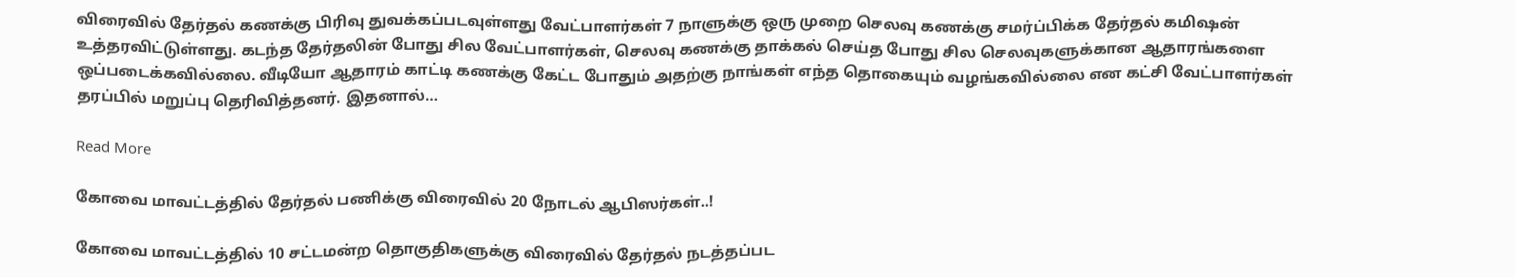விரைவில் தேர்தல் கணக்கு பிரிவு துவக்கப்படவுள்ளது வேட்பாளர்கள் 7 நாளுக்கு ஒரு முறை செலவு கணக்கு சமர்ப்பிக்க தேர்தல் கமிஷன் உத்தரவிட்டுள்ளது. கடந்த தேர்தலின் போது சில வேட்பாளர்கள், செலவு கணக்கு தாக்கல் செய்த போது சில செலவுகளுக்கான ஆதாரங்களை ஒப்படைக்கவில்லை. வீடியோ ஆதாரம் காட்டி கணக்கு கேட்ட போதும் அதற்கு நாங்கள் எந்த தொகையும் வழங்கவில்லை என கட்சி வேட்பாளர்கள் தரப்பில் மறுப்பு தெரிவித்தனர். இதனால்…

Read More

கோவை மாவட்டத்தில் தேர்தல் பணிக்கு விரைவில் 20 நோடல் ஆபிஸர்கள்..!

கோவை மாவட்டத்தில் 10 சட்டமன்ற தொகுதிகளுக்கு விரைவில் தேர்தல் நடத்தப்பட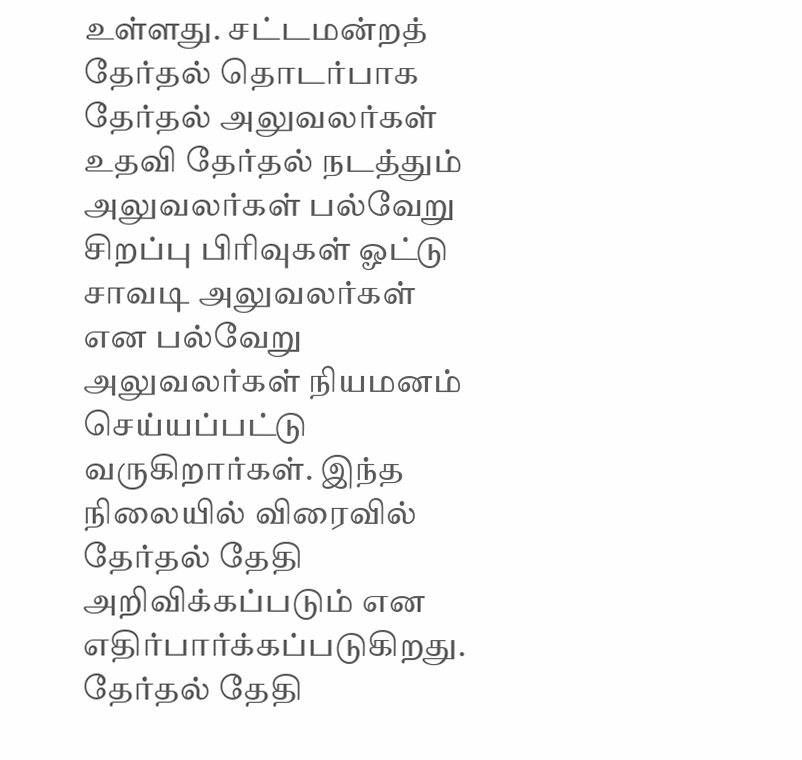உள்ளது. சட்டமன்றத் தேர்தல் தொடர்பாக தேர்தல் அலுவலர்கள் உதவி தேர்தல் நடத்தும் அலுவலர்கள் பல்வேறு சிறப்பு பிரிவுகள் ஓட்டு சாவடி அலுவலர்கள் என பல்வேறு அலுவலர்கள் நியமனம் செய்யப்பட்டு வருகிறார்கள். இந்த நிலையில் விரைவில் தேர்தல் தேதி அறிவிக்கப்படும் என எதிர்பார்க்கப்படுகிறது. தேர்தல் தேதி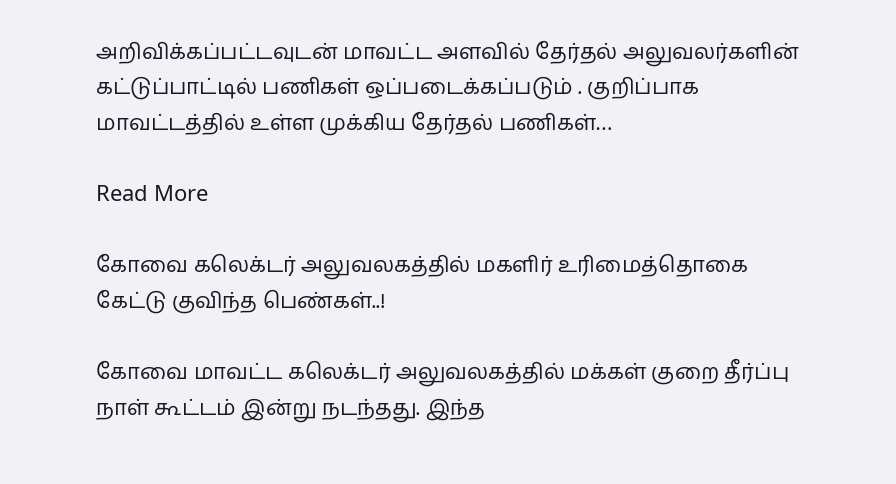அறிவிக்கப்பட்டவுடன் மாவட்ட அளவில் தேர்தல் அலுவலர்களின் கட்டுப்பாட்டில் பணிகள் ஒப்படைக்கப்படும் . குறிப்பாக மாவட்டத்தில் உள்ள முக்கிய தேர்தல் பணிகள்…

Read More

கோவை கலெக்டர் அலுவலகத்தில் மகளிர் உரிமைத்தொகை கேட்டு குவிந்த பெண்கள்..!

கோவை மாவட்ட கலெக்டர் அலுவலகத்தில் மக்கள் குறை தீர்ப்பு நாள் கூட்டம் இன்று நடந்தது. இந்த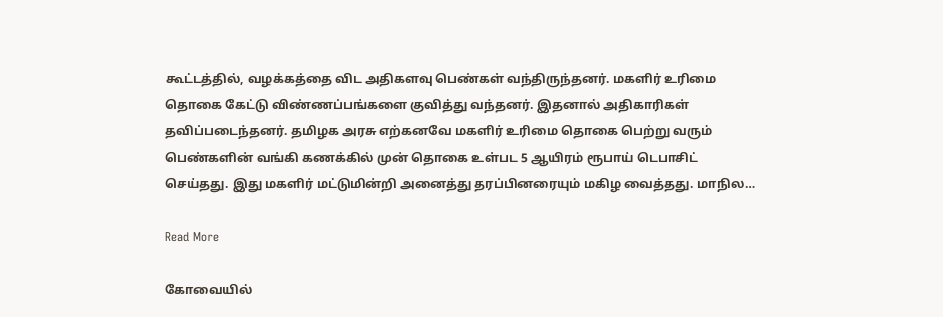கூட்டத்தில், வழக்கத்தை விட அதிகளவு பெண்கள் வந்திருந்தனர். மகளிர் உரிமை தொகை கேட்டு விண்ணப்பங்களை குவித்து வந்தனர். இதனால் அதிகாரிகள் தவிப்படைந்தனர். தமிழக அரசு எற்கனவே மகளிர் உரிமை தொகை பெற்று வரும் பெண்களின் வங்கி கணக்கில் முன் தொகை உள்பட 5 ஆயிரம் ரூபாய் டெபாசிட் செய்தது. இது மகளிர் மட்டுமின்றி அனைத்து தரப்பினரையும் மகிழ வைத்தது. மாநில…

Read More

கோவையில்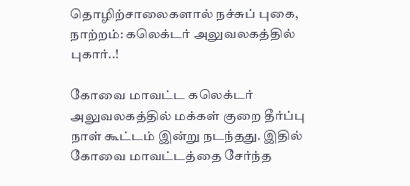தொழிற்சாலைகளால் நச்சுப் புகை, நாற்றம்: கலெக்டர் அலுவலகத்தில் புகார்..!

கோவை மாவட்ட கலெக்டர் அலுவலகத்தில் மக்கள் குறை தீர்ப்பு நாள் கூட்டம் இன்று நடந்தது. இதில் கோவை மாவட்டத்தை சேர்ந்த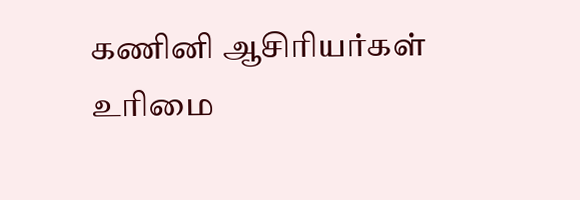கணினி ஆசிரியர்கள் உரிமை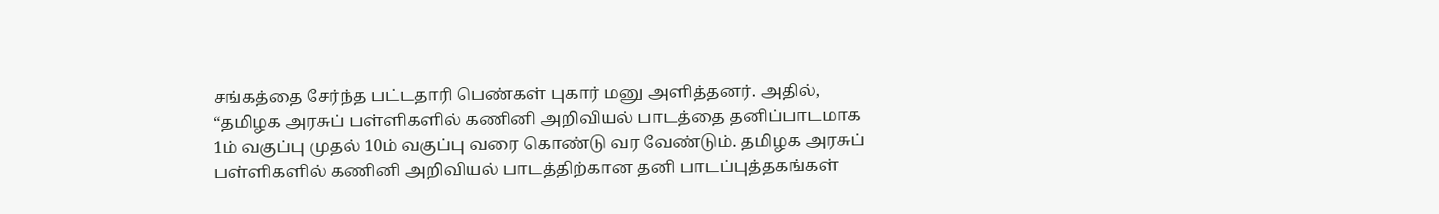சங்கத்தை சேர்ந்த பட்டதாரி பெண்கள் புகார் மனு அளித்தனர். அதில், “தமிழக அரசுப் பள்ளிகளில் கணினி அறிவியல் பாடத்தை தனிப்பாடமாக 1ம் வகுப்பு முதல் 10ம் வகுப்பு வரை கொண்டு வர வேண்டும். தமிழக அரசுப் பள்ளிகளில் கணினி அறிவியல் பாடத்திற்கான தனி பாடப்புத்தகங்கள்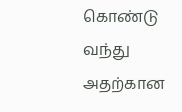கொண்டு வந்து அதற்கான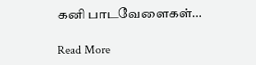கனி பாடவேளைகள்…

Read More